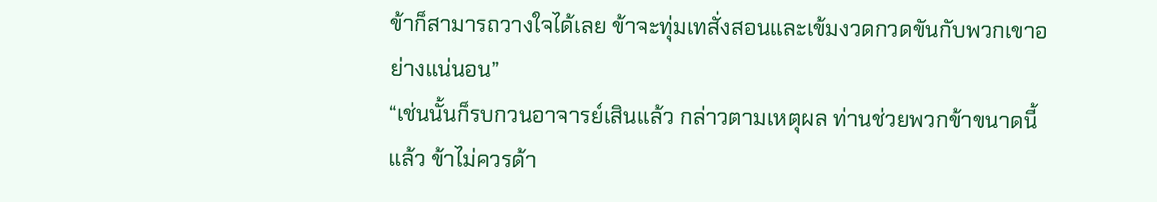ข้าก็สามารถวางใจได้เลย ข้าจะทุ่มเทสั่งสอนและเข้มงวดกวดขันกับพวกเขาอย่างแน่นอน”
“เช่นนั้นก็รบกวนอาจารย์เสินแล้ว กล่าวตามเหตุผล ท่านช่วยพวกข้าขนาดนี้แล้ว ข้าไม่ควรด้า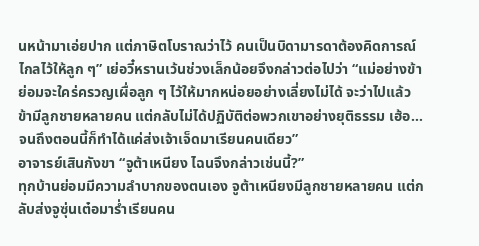นหน้ามาเอ่ยปาก แต่ภาษิตโบราณว่าไว้ คนเป็นบิดามารดาต้องคิดการณ์ไกลไว้ให้ลูก ๆ” เย่อวี๋หรานเว้นช่วงเล็กน้อยจึงกล่าวต่อไปว่า “แม่อย่างข้าย่อมจะใคร่ครวญเผื่อลูก ๆ ไว้ให้มากหน่อยอย่างเลี่ยงไม่ได้ จะว่าไปแล้ว ข้ามีลูกชายหลายคน แต่กลับไม่ได้ปฏิบัติต่อพวกเขาอย่างยุติธรรม เฮ้อ…จนถึงตอนนี้ก็ทำได้แค่ส่งเจ้าเจ็ดมาเรียนคนเดียว”
อาจารย์เสินกังขา “จูต้าเหนียง ไฉนจึงกล่าวเช่นนี้?”
ทุกบ้านย่อมมีความลำบากของตนเอง จูต้าเหนียงมีลูกชายหลายคน แต่กลับส่งจูซุ่นเต๋อมาร่ำเรียนคน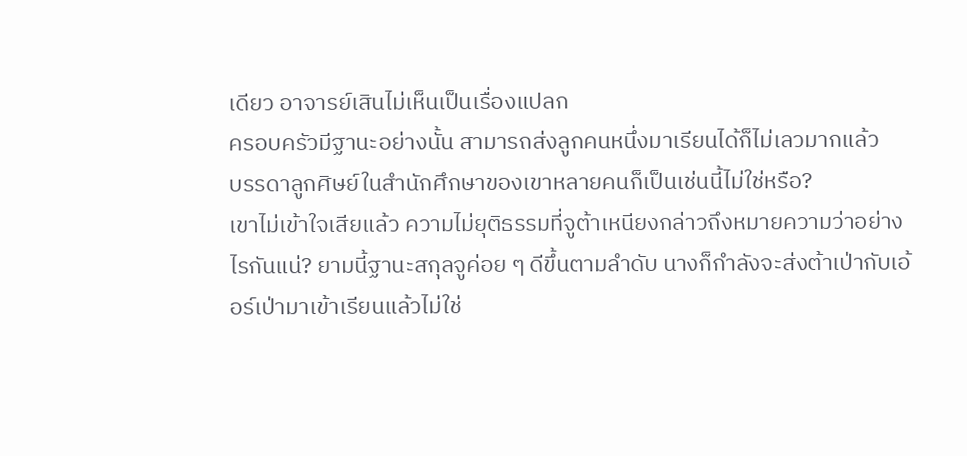เดียว อาจารย์เสินไม่เห็นเป็นเรื่องแปลก
ครอบครัวมีฐานะอย่างนั้น สามารถส่งลูกคนหนึ่งมาเรียนได้ก็ไม่เลวมากแล้ว
บรรดาลูกศิษย์ในสำนักศึกษาของเขาหลายคนก็เป็นเช่นนี้ไม่ใช่หรือ?
เขาไม่เข้าใจเสียแล้ว ความไม่ยุติธรรมที่จูต้าเหนียงกล่าวถึงหมายความว่าอย่างไรกันแน่? ยามนี้ฐานะสกุลจูค่อย ๆ ดีขึ้นตามลำดับ นางก็กำลังจะส่งต้าเป่ากับเอ้อร์เป่ามาเข้าเรียนแล้วไม่ใช่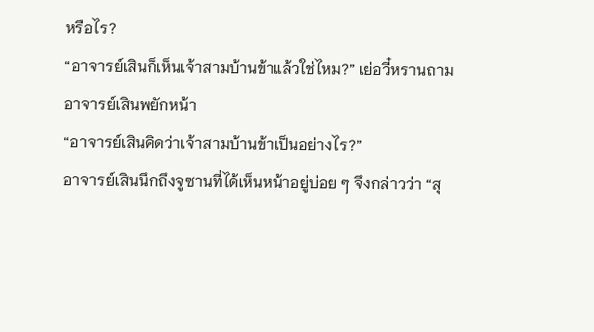หรือไร?
“อาจารย์เสินก็เห็นเจ้าสามบ้านข้าแล้วใช่ไหม?” เย่อวี๋หรานถาม
อาจารย์เสินพยักหน้า
“อาจารย์เสินคิดว่าเจ้าสามบ้านข้าเป็นอย่างไร?”
อาจารย์เสินนึกถึงจูซานที่ได้เห็นหน้าอยู่บ่อย ๆ จึงกล่าวว่า “สุ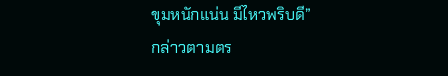ขุมหนักแน่น มีไหวพริบดี”
กล่าวตามตร